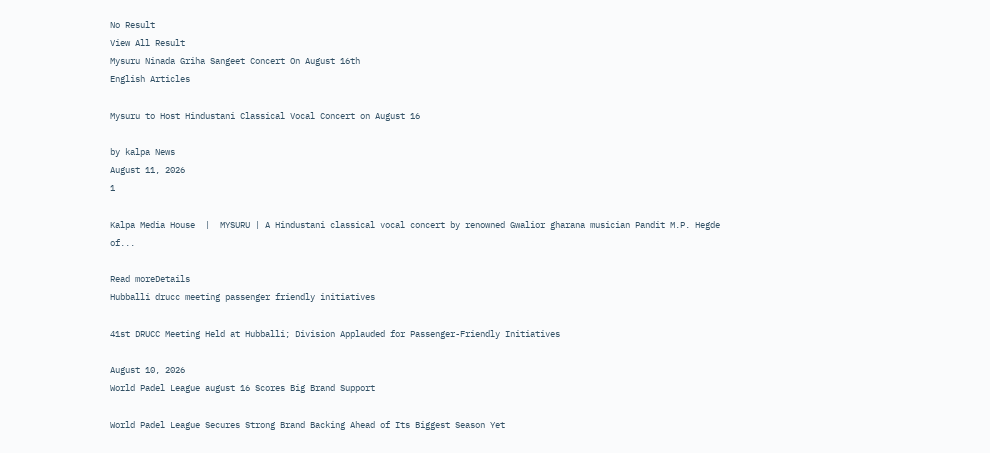No Result
View All Result
Mysuru Ninada Griha Sangeet Concert On August 16th
English Articles

Mysuru to Host Hindustani Classical Vocal Concert on August 16

by kalpa News
August 11, 2026
1

Kalpa Media House  |  MYSURU | A Hindustani classical vocal concert by renowned Gwalior gharana musician Pandit M.P. Hegde of...

Read moreDetails
Hubballi drucc meeting passenger friendly initiatives

41st DRUCC Meeting Held at Hubballi; Division Applauded for Passenger-Friendly Initiatives

August 10, 2026
World Padel League august 16 Scores Big Brand Support

World Padel League Secures Strong Brand Backing Ahead of Its Biggest Season Yet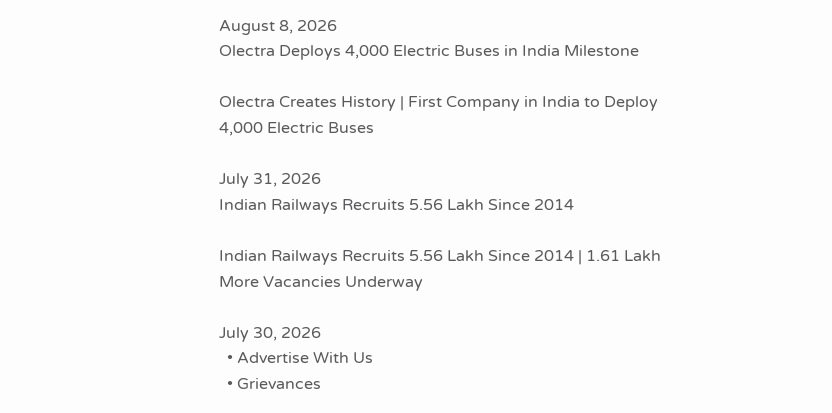August 8, 2026
Olectra Deploys 4,000 Electric Buses in India Milestone

Olectra Creates History | First Company in India to Deploy 4,000 Electric Buses

July 31, 2026
Indian Railways Recruits 5.56 Lakh Since 2014

Indian Railways Recruits 5.56 Lakh Since 2014 | 1.61 Lakh More Vacancies Underway

July 30, 2026
  • Advertise With Us
  • Grievances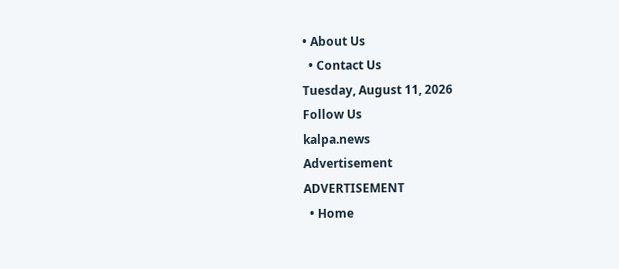• About Us
  • Contact Us
Tuesday, August 11, 2026
Follow Us
kalpa.news
Advertisement
ADVERTISEMENT
  • Home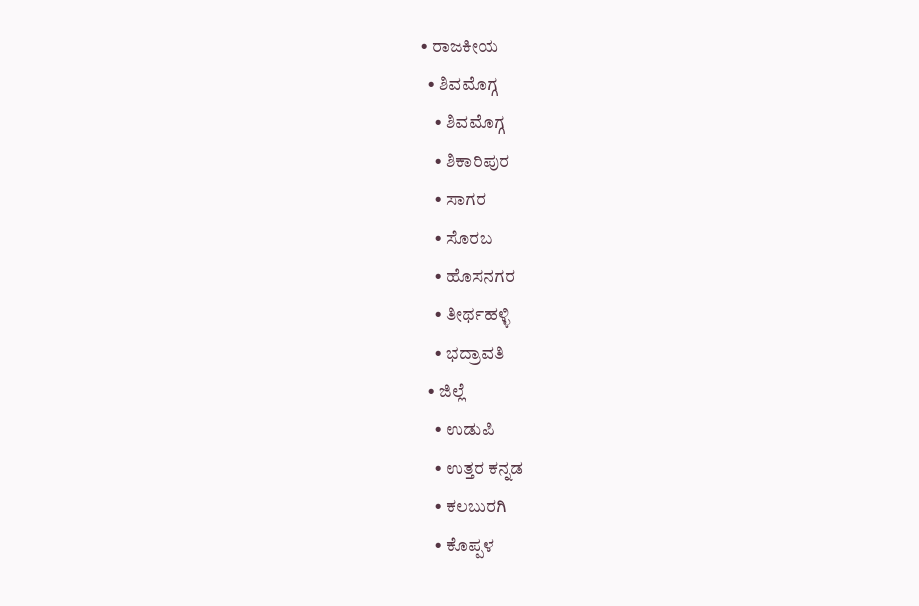• ರಾಜಕೀಯ
  • ಶಿವಮೊಗ್ಗ
    • ಶಿವಮೊಗ್ಗ
    • ಶಿಕಾರಿಪುರ
    • ಸಾಗರ
    • ಸೊರಬ
    • ಹೊಸನಗರ
    • ತೀರ್ಥಹಳ್ಳಿ
    • ಭದ್ರಾವತಿ
  • ಜಿಲ್ಲೆ
    • ಉಡುಪಿ
    • ಉತ್ತರ ಕನ್ನಡ
    • ಕಲಬುರಗಿ
    • ಕೊಪ್ಪಳ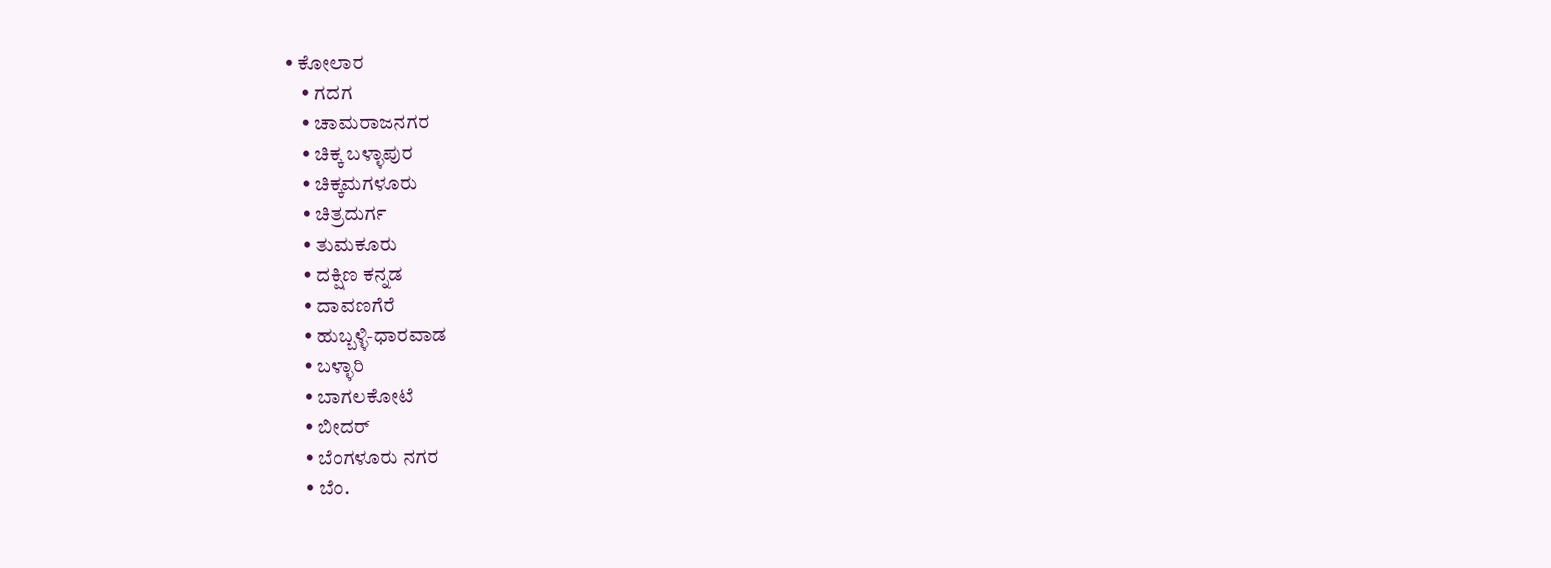• ಕೋಲಾರ
    • ಗದಗ
    • ಚಾಮರಾಜನಗರ
    • ಚಿಕ್ಕ ಬಳ್ಳಾಪುರ
    • ಚಿಕ್ಕಮಗಳೂರು
    • ಚಿತ್ರದುರ್ಗ
    • ತುಮಕೂರು
    • ದಕ್ಷಿಣ ಕನ್ನಡ
    • ದಾವಣಗೆರೆ
    • ಹುಬ್ಬಳ್ಳಿ-ಧಾರವಾಡ
    • ಬಳ್ಳಾರಿ
    • ಬಾಗಲಕೋಟೆ
    • ಬೀದರ್
    • ಬೆಂಗಳೂರು ನಗರ
    • ಬೆಂ.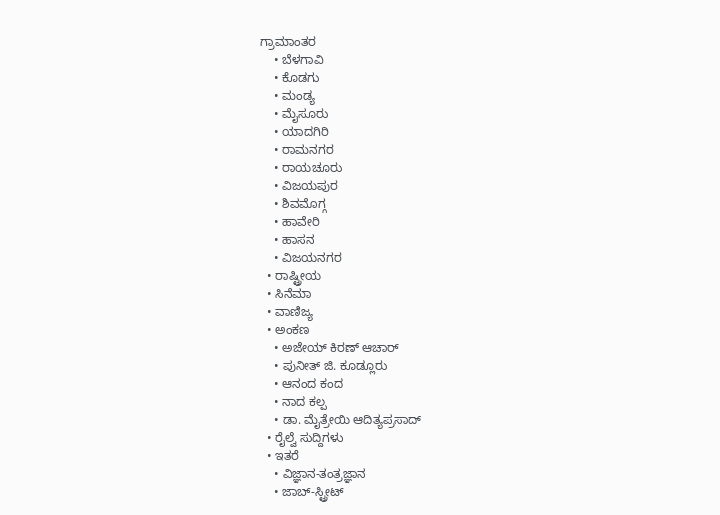ಗ್ರಾಮಾಂತರ
    • ಬೆಳಗಾವಿ
    • ಕೊಡಗು
    • ಮಂಡ್ಯ
    • ಮೈಸೂರು
    • ಯಾದಗಿರಿ
    • ರಾಮನಗರ
    • ರಾಯಚೂರು
    • ವಿಜಯಪುರ
    • ಶಿವಮೊಗ್ಗ
    • ಹಾವೇರಿ
    • ಹಾಸನ
    • ವಿಜಯನಗರ
  • ರಾಷ್ಟ್ರೀಯ
  • ಸಿನೆಮಾ
  • ವಾಣಿಜ್ಯ
  • ಅಂಕಣ
    • ಅಜೇಯ್ ಕಿರಣ್ ಆಚಾರ್
    • ಪುನೀತ್ ಜಿ. ಕೂಡ್ಲೂರು
    • ಆನಂದ ಕಂದ
    • ನಾದ ಕಲ್ಪ
    • ಡಾ. ಮೈತ್ರೇಯಿ ಆದಿತ್ಯಪ್ರಸಾದ್
  • ರೈಲ್ವೆ ಸುದ್ದಿಗಳು
  • ಇತರೆ
    • ವಿಜ್ಞಾನ-ತಂತ್ರಜ್ಞಾನ
    • ಜಾಬ್-ಸ್ಟ್ರೀಟ್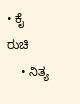• ಕೈ ರುಚಿ
    • ನಿತ್ಯ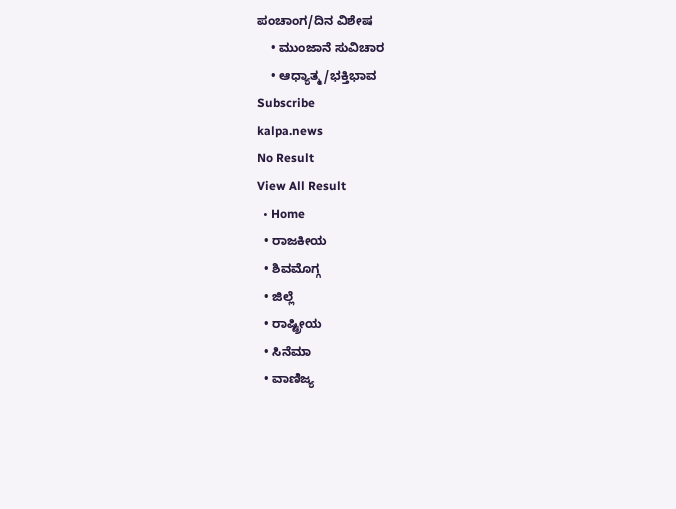ಪಂಚಾಂಗ/ದಿನ ವಿಶೇಷ
    • ಮುಂಜಾನೆ ಸುವಿಚಾರ
    • ಆಧ್ಯಾತ್ಮ/ಭಕ್ತಿಭಾವ
Subscribe
kalpa.news
No Result
View All Result
  • Home
  • ರಾಜಕೀಯ
  • ಶಿವಮೊಗ್ಗ
  • ಜಿಲ್ಲೆ
  • ರಾಷ್ಟ್ರೀಯ
  • ಸಿನೆಮಾ
  • ವಾಣಿಜ್ಯ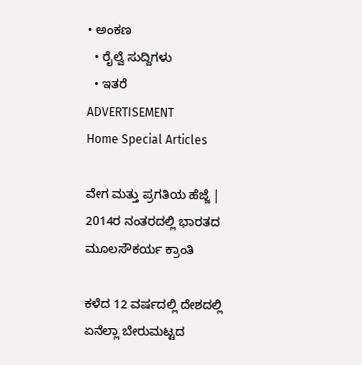• ಅಂಕಣ
  • ರೈಲ್ವೆ ಸುದ್ದಿಗಳು
  • ಇತರೆ
ADVERTISEMENT
Home Special Articles

ವೇಗ ಮತ್ತು ಪ್ರಗತಿಯ ಹೆಜ್ಜೆ | 2014ರ ನಂತರದಲ್ಲಿ ಭಾರತದ ಮೂಲಸೌಕರ್ಯ ಕ್ರಾಂತಿ

ಕಳೆದ 12 ವರ್ಷದಲ್ಲಿ ದೇಶದಲ್ಲಿ ಏನೆಲ್ಲಾ ಬೇರುಮಟ್ಟದ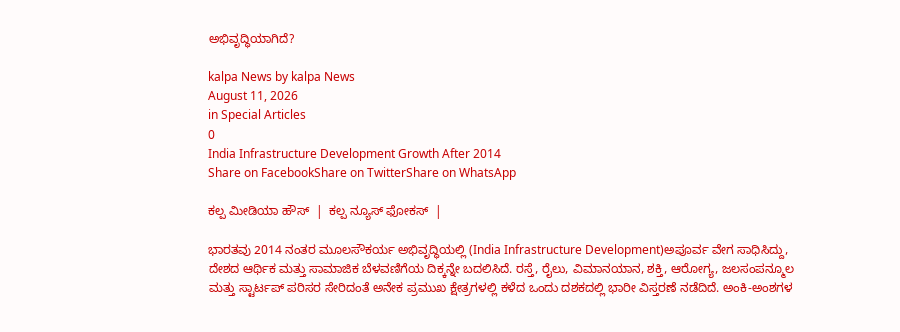ಅಭಿವೃದ್ಧಿಯಾಗಿದೆ?

kalpa News by kalpa News
August 11, 2026
in Special Articles
0
India Infrastructure Development Growth After 2014
Share on FacebookShare on TwitterShare on WhatsApp

ಕಲ್ಪ ಮೀಡಿಯಾ ಹೌಸ್  |  ಕಲ್ಪ ನ್ಯೂಸ್ ಫೋಕಸ್  |

ಭಾರತವು 2014 ನಂತರ ಮೂಲಸೌಕರ್ಯ ಅಭಿವೃದ್ಧಿಯಲ್ಲಿ (India Infrastructure Development)ಅಪೂರ್ವ ವೇಗ ಸಾಧಿಸಿದ್ದು, ದೇಶದ ಆರ್ಥಿಕ ಮತ್ತು ಸಾಮಾಜಿಕ ಬೆಳವಣಿಗೆಯ ದಿಕ್ಕನ್ನೇ ಬದಲಿಸಿದೆ. ರಸ್ತೆ, ರೈಲು, ವಿಮಾನಯಾನ, ಶಕ್ತಿ, ಆರೋಗ್ಯ, ಜಲಸಂಪನ್ಮೂಲ ಮತ್ತು ಸ್ಟಾರ್ಟಪ್ ಪರಿಸರ ಸೇರಿದಂತೆ ಅನೇಕ ಪ್ರಮುಖ ಕ್ಷೇತ್ರಗಳಲ್ಲಿ ಕಳೆದ ಒಂದು ದಶಕದಲ್ಲಿ ಭಾರೀ ವಿಸ್ತರಣೆ ನಡೆದಿದೆ. ಅಂಕಿ-ಅಂಶಗಳ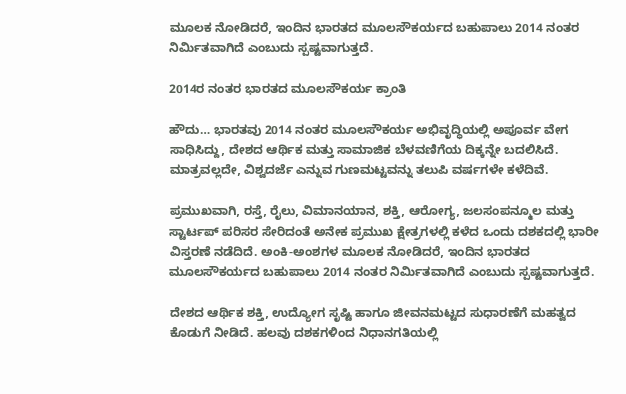ಮೂಲಕ ನೋಡಿದರೆ, ಇಂದಿನ ಭಾರತದ ಮೂಲಸೌಕರ್ಯದ ಬಹುಪಾಲು 2014 ನಂತರ ನಿರ್ಮಿತವಾಗಿದೆ ಎಂಬುದು ಸ್ಪಷ್ಟವಾಗುತ್ತದೆ.

2014ರ ನಂತರ ಭಾರತದ ಮೂಲಸೌಕರ್ಯ ಕ್ರಾಂತಿ

ಹೌದು… ಭಾರತವು 2014 ನಂತರ ಮೂಲಸೌಕರ್ಯ ಅಭಿವೃದ್ಧಿಯಲ್ಲಿ ಅಪೂರ್ವ ವೇಗ ಸಾಧಿಸಿದ್ದು, ದೇಶದ ಆರ್ಥಿಕ ಮತ್ತು ಸಾಮಾಜಿಕ ಬೆಳವಣಿಗೆಯ ದಿಕ್ಕನ್ನೇ ಬದಲಿಸಿದೆ. ಮಾತ್ರವಲ್ಲದೇ, ವಿಶ್ವದರ್ಜೆ ಎನ್ನುವ ಗುಣಮಟ್ಟವನ್ನು ತಲುಪಿ ವರ್ಷಗಳೇ ಕಳೆದಿವೆ.

ಪ್ರಮುಖವಾಗಿ, ರಸ್ತೆ, ರೈಲು, ವಿಮಾನಯಾನ, ಶಕ್ತಿ, ಆರೋಗ್ಯ, ಜಲಸಂಪನ್ಮೂಲ ಮತ್ತು ಸ್ಟಾರ್ಟಪ್ ಪರಿಸರ ಸೇರಿದಂತೆ ಅನೇಕ ಪ್ರಮುಖ ಕ್ಷೇತ್ರಗಳಲ್ಲಿ ಕಳೆದ ಒಂದು ದಶಕದಲ್ಲಿ ಭಾರೀ ವಿಸ್ತರಣೆ ನಡೆದಿದೆ. ಅಂಕಿ-ಅಂಶಗಳ ಮೂಲಕ ನೋಡಿದರೆ, ಇಂದಿನ ಭಾರತದ ಮೂಲಸೌಕರ್ಯದ ಬಹುಪಾಲು 2014 ನಂತರ ನಿರ್ಮಿತವಾಗಿದೆ ಎಂಬುದು ಸ್ಪಷ್ಟವಾಗುತ್ತದೆ.

ದೇಶದ ಆರ್ಥಿಕ ಶಕ್ತಿ, ಉದ್ಯೋಗ ಸೃಷ್ಟಿ ಹಾಗೂ ಜೀವನಮಟ್ಟದ ಸುಧಾರಣೆಗೆ ಮಹತ್ವದ ಕೊಡುಗೆ ನೀಡಿದೆ. ಹಲವು ದಶಕಗಳಿಂದ ನಿಧಾನಗತಿಯಲ್ಲಿ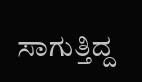ಸಾಗುತ್ತಿದ್ದ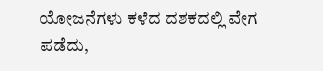ಯೋಜನೆಗಳು ಕಳೆದ ದಶಕದಲ್ಲಿ ವೇಗ ಪಡೆದು,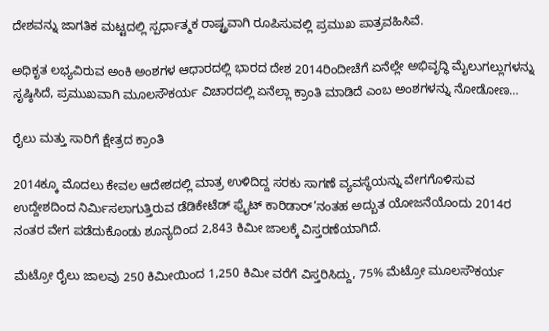ದೇಶವನ್ನು ಜಾಗತಿಕ ಮಟ್ಟದಲ್ಲಿ ಸ್ಪರ್ಧಾತ್ಮಕ ರಾಷ್ಟ್ರವಾಗಿ ರೂಪಿಸುವಲ್ಲಿ ಪ್ರಮುಖ ಪಾತ್ರವಹಿಸಿವೆ.

ಅಧಿಕೃತ ಲಭ್ಯವಿರುವ ಅಂಕಿ ಅಂಶಗಳ ಆಧಾರದಲ್ಲಿ ಭಾರದ ದೇಶ 2014ರಿಂದೀಚೆಗೆ ಏನೆಲ್ಲೇ ಅಭಿವೃದ್ಧಿ ಮೈಲುಗಲ್ಲುಗಳನ್ನು ಸೃಷ್ಠಿಸಿದೆ, ಪ್ರಮುಖವಾಗಿ ಮೂಲಸೌಕರ್ಯ ವಿಚಾರದಲ್ಲಿ ಏನೆಲ್ಲಾ ಕ್ರಾಂತಿ ಮಾಡಿದೆ ಎಂಬ ಅಂಶಗಳನ್ನು ನೋಡೋಣ…

ರೈಲು ಮತ್ತು ಸಾರಿಗೆ ಕ್ಷೇತ್ರದ ಕ್ರಾಂತಿ

2014ಕ್ಕೂ ಮೊದಲು ಕೇವಲ ಆದೇಶದಲ್ಲಿ ಮಾತ್ರ ಉಳಿದಿದ್ದ ಸರಕು ಸಾಗಣೆ ವ್ಯವಸ್ಥೆಯನ್ನು ವೇಗಗೊಳಿಸುವ ಉದ್ದೇಶದಿಂದ ನಿರ್ಮಿಸಲಾಗುತ್ತಿರುವ ಡೆಡಿಕೇಟೆಡ್ ಫ್ರೈಟ್ ಕಾರಿಡಾರ್’ನಂತಹ ಅದ್ಬುತ ಯೋಜನೆಯೊಂದು 2014ರ ನಂತರ ವೇಗ ಪಡೆದುಕೊಂಡು ಶೂನ್ಯದಿಂದ 2,843 ಕಿಮೀ ಜಾಲಕ್ಕೆ ವಿಸ್ತರಣೆಯಾಗಿದೆ.

ಮೆಟ್ರೋ ರೈಲು ಜಾಲವು 250 ಕಿಮೀಯಿಂದ 1,250 ಕಿಮೀ ವರೆಗೆ ವಿಸ್ತರಿಸಿದ್ದು, 75% ಮೆಟ್ರೋ ಮೂಲಸೌಕರ್ಯ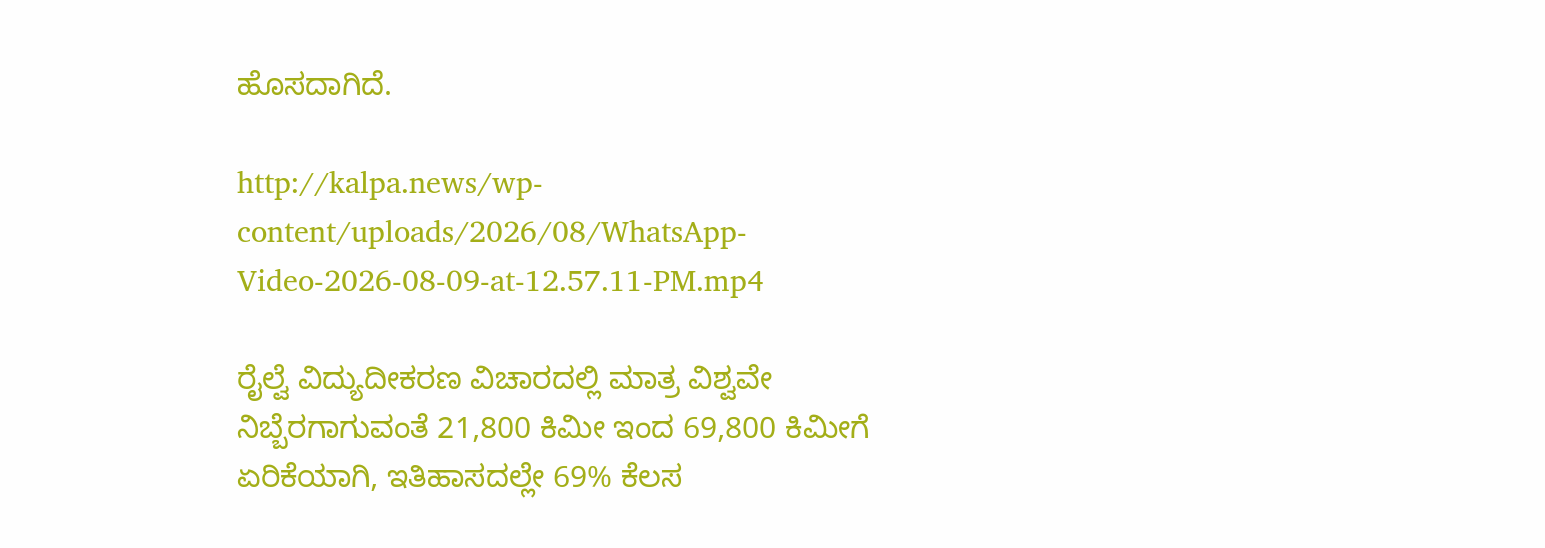ಹೊಸದಾಗಿದೆ.

http://kalpa.news/wp-content/uploads/2026/08/WhatsApp-Video-2026-08-09-at-12.57.11-PM.mp4

ರೈಲ್ವೆ ವಿದ್ಯುದೀಕರಣ ವಿಚಾರದಲ್ಲಿ ಮಾತ್ರ ವಿಶ್ವವೇ ನಿಬ್ಬೆರಗಾಗುವಂತೆ 21,800 ಕಿಮೀ ಇಂದ 69,800 ಕಿಮೀಗೆ ಏರಿಕೆಯಾಗಿ, ಇತಿಹಾಸದಲ್ಲೇ 69% ಕೆಲಸ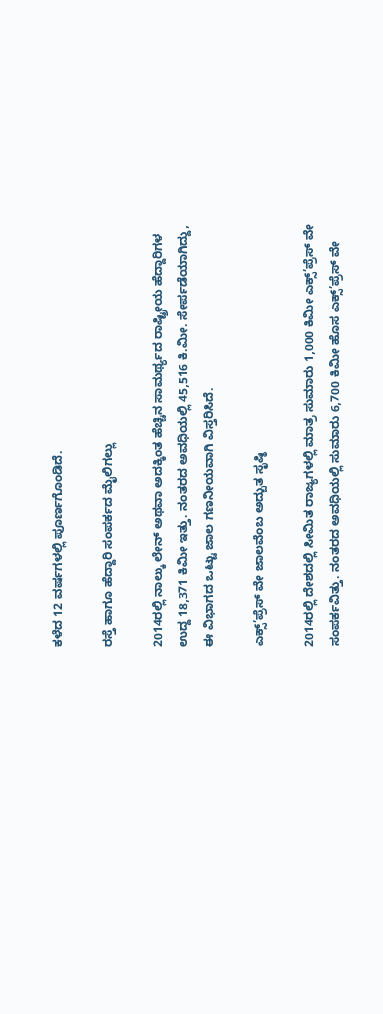ಕಳೆದ 12 ವರ್ಷಗಳಲ್ಲಿ ಪೂರ್ಣಗೊಂಡಿದೆ.

ರಸ್ತೆ ಹಾಗೂ ಹೆದ್ದಾರಿ ಸಂಪರ್ಕದ ಮೈಲಿಗಲ್ಲು

2014ರಲ್ಲಿ ನಾಲ್ಕು ಲೇನ್ ಅಥವಾ ಅದಕ್ಕಿಂತ ಹೆಚ್ಚಿನ ಸಾಮರ್ಥ್ಯದ ರಾಷ್ಟ್ರೀಯ ಹೆದ್ದಾರಿಗಳ ಉದ್ದ 18,371 ಕಿಮೀ ಇತ್ತು. ನಂತರದ ಅವಧಿಯಲ್ಲಿ 45,516 ಕಿ.ಮೀ. ಸೇರ್ಪಡೆಯಾಗಿದ್ದು, ಈ ವಿಭಾಗದ ಒಟ್ಟು ಜಾಲ ಗಣನೀಯವಾಗಿ ವಿಸ್ತರಿಸಿದೆ.

ಎಕ್ಸ್’ಪ್ರೆಸ್ ವೇ ಜಾಲವೆಂಬ ಅದ್ಬುತ ಸೃಷ್ಠಿ

2014ರಲ್ಲಿ ದೇಶದಲ್ಲಿ ಸೀಮಿತ ರಾಜ್ಯಗಳಲ್ಲಿ ಮಾತ್ರ ಸುಮಾರು 1,000 ಕಿಮೀ ಎಕ್ಸ್’ಪ್ರೆಸ್ ವೇ ಸಂಪರ್ಕವಿತ್ತು. ನಂತರದ ಅವಧಿಯಲ್ಲಿ ಸುಮಾರು 6,700 ಕಿಮೀ ಹೊಸ ಎಕ್ಸ್’ಪ್ರೆಸ್ ವೇ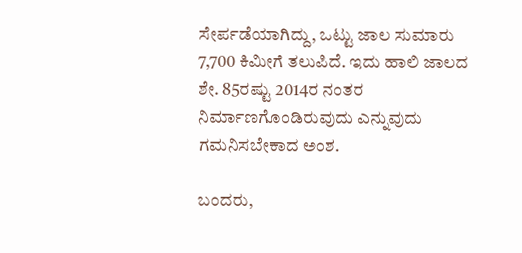ಸೇರ್ಪಡೆಯಾಗಿದ್ದು, ಒಟ್ಟು ಜಾಲ ಸುಮಾರು 7,700 ಕಿಮೀಗೆ ತಲುಪಿದೆ. ಇದು ಹಾಲಿ ಜಾಲದ ಶೇ. 85ರಷ್ಟು 2014ರ ನಂತರ ನಿರ್ಮಾಣಗೊಂಡಿರುವುದು ಎನ್ನುವುದು ಗಮನಿಸಬೇಕಾದ ಅಂಶ.

ಬಂದರು,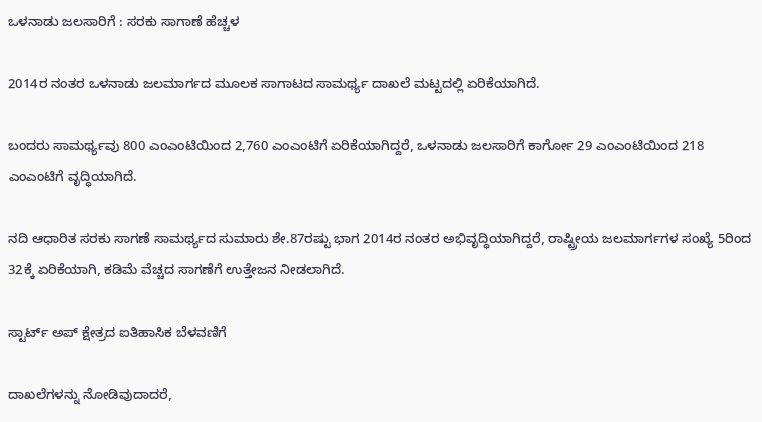ಒಳನಾಡು ಜಲಸಾರಿಗೆ : ಸರಕು ಸಾಗಾಣೆ ಹೆಚ್ಚಳ

2014ರ ನಂತರ ಒಳನಾಡು ಜಲಮಾರ್ಗದ ಮೂಲಕ ಸಾಗಾಟದ ಸಾಮರ್ಥ್ಯ ದಾಖಲೆ ಮಟ್ಟದಲ್ಲಿ ಏರಿಕೆಯಾಗಿದೆ.

ಬಂದರು ಸಾಮರ್ಥ್ಯವು 800 ಎಂಎಂಟಿಯಿಂದ 2,760 ಎಂಎಂಟಿಗೆ ಏರಿಕೆಯಾಗಿದ್ದರೆ, ಒಳನಾಡು ಜಲಸಾರಿಗೆ ಕಾರ್ಗೋ 29 ಎಂಎಂಟಿಯಿಂದ 218 ಎಂಎಂಟಿಗೆ ವೃದ್ಧಿಯಾಗಿದೆ.

ನದಿ ಆಧಾರಿತ ಸರಕು ಸಾಗಣೆ ಸಾಮರ್ಥ್ಯದ ಸುಮಾರು ಶೇ.87ರಷ್ಟು ಭಾಗ 2014ರ ನಂತರ ಅಭಿವೃದ್ಧಿಯಾಗಿದ್ದರೆ, ರಾಷ್ಟ್ರೀಯ ಜಲಮಾರ್ಗಗಳ ಸಂಖ್ಯೆ 5ರಿಂದ 32ಕ್ಕೆ ಏರಿಕೆಯಾಗಿ, ಕಡಿಮೆ ವೆಚ್ಚದ ಸಾಗಣೆಗೆ ಉತ್ತೇಜನ ನೀಡಲಾಗಿದೆ.

ಸ್ಟಾರ್ಟ್ ಅಪ್ ಕ್ಷೇತ್ರದ ಐತಿಹಾಸಿಕ ಬೆಳವಣಿಗೆ

ದಾಖಲೆಗಳನ್ನು ನೋಡಿವುದಾದರೆ,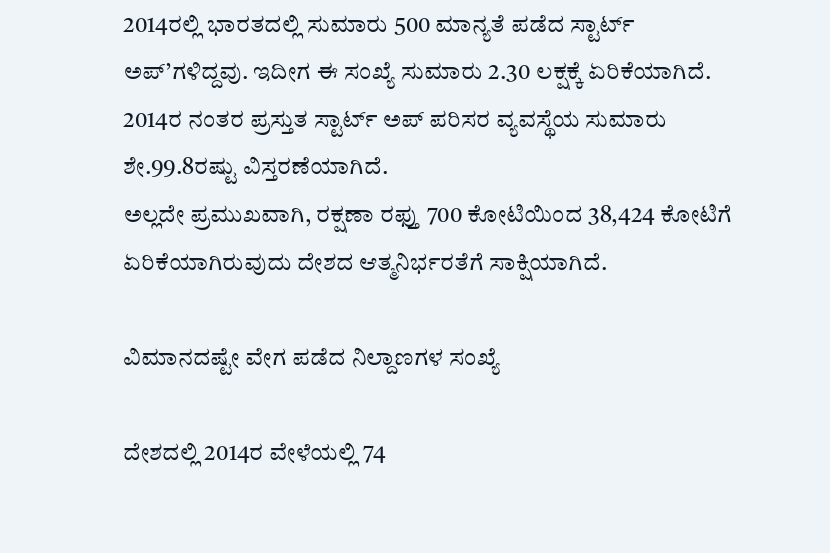2014ರಲ್ಲಿ ಭಾರತದಲ್ಲಿ ಸುಮಾರು 500 ಮಾನ್ಯತೆ ಪಡೆದ ಸ್ಟಾರ್ಟ್ ಅಪ್’ಗಳಿದ್ದವು. ಇದೀಗ ಈ ಸಂಖ್ಯೆ ಸುಮಾರು 2.30 ಲಕ್ಷಕ್ಕೆ ಏರಿಕೆಯಾಗಿದೆ. 2014ರ ನಂತರ ಪ್ರಸ್ತುತ ಸ್ಟಾರ್ಟ್ ಅಪ್ ಪರಿಸರ ವ್ಯವಸ್ಥೆಯ ಸುಮಾರು ಶೇ.99.8ರಷ್ಟು ವಿಸ್ತರಣೆಯಾಗಿದೆ.
ಅಲ್ಲದೇ ಪ್ರಮುಖವಾಗಿ, ರಕ್ಷಣಾ ರಫ್ತು 700 ಕೋಟಿಯಿಂದ 38,424 ಕೋಟಿಗೆ ಏರಿಕೆಯಾಗಿರುವುದು ದೇಶದ ಆತ್ಮನಿರ್ಭರತೆಗೆ ಸಾಕ್ಷಿಯಾಗಿದೆ.

ವಿಮಾನದಷ್ಟೇ ವೇಗ ಪಡೆದ ನಿಲ್ದಾಣಗಳ ಸಂಖ್ಯೆ

ದೇಶದಲ್ಲಿ 2014ರ ವೇಳೆಯಲ್ಲಿ 74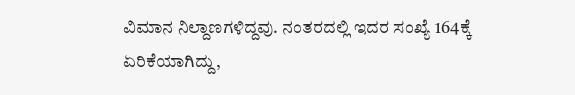ವಿಮಾನ ನಿಲ್ದಾಣಗಳಿದ್ದವು. ನಂತರದಲ್ಲಿ ಇದರ ಸಂಖ್ಯೆ 164ಕ್ಕೆ ಏರಿಕೆಯಾಗಿದ್ದು,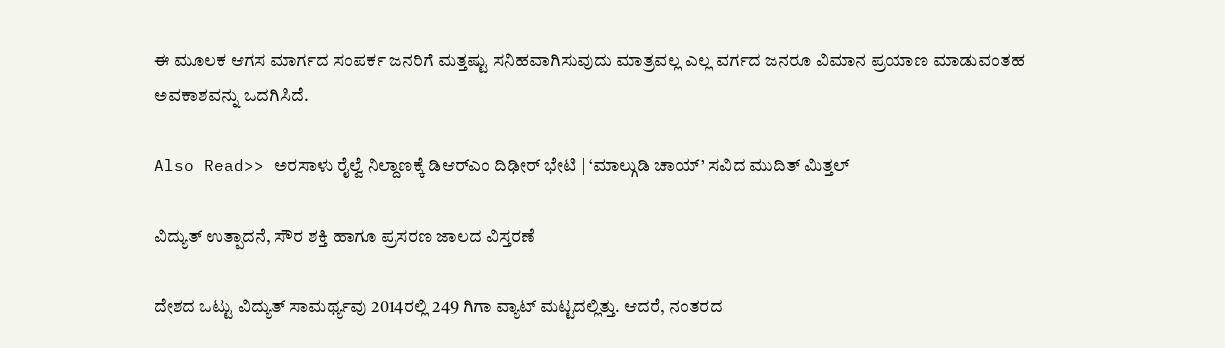ಈ ಮೂಲಕ ಆಗಸ ಮಾರ್ಗದ ಸಂಪರ್ಕ ಜನರಿಗೆ ಮತ್ತಷ್ಟು ಸನಿಹವಾಗಿಸುವುದು ಮಾತ್ರವಲ್ಲ ಎಲ್ಲ ವರ್ಗದ ಜನರೂ ವಿಮಾನ ಪ್ರಯಾಣ ಮಾಡುವಂತಹ ಅವಕಾಶವನ್ನು ಒದಗಿಸಿದೆ.

Also Read>> ಅರಸಾಳು ರೈಲ್ವೆ ನಿಲ್ದಾಣಕ್ಕೆ ಡಿಆರ್‌ಎಂ ದಿಢೀರ್ ಭೇಟಿ | ‘ಮಾಲ್ಗುಡಿ ಚಾಯ್’ ಸವಿದ ಮುದಿತ್ ಮಿತ್ತಲ್

ವಿದ್ಯುತ್ ಉತ್ಪಾದನೆ, ಸೌರ ಶಕ್ತಿ ಹಾಗೂ ಪ್ರಸರಣ ಜಾಲದ ವಿಸ್ತರಣೆ

ದೇಶದ ಒಟ್ಟು ವಿದ್ಯುತ್ ಸಾಮರ್ಥ್ಯವು 2014ರಲ್ಲಿ 249 ಗಿಗಾ ವ್ಯಾಟ್ ಮಟ್ಟದಲ್ಲಿತ್ತು. ಆದರೆ, ನಂತರದ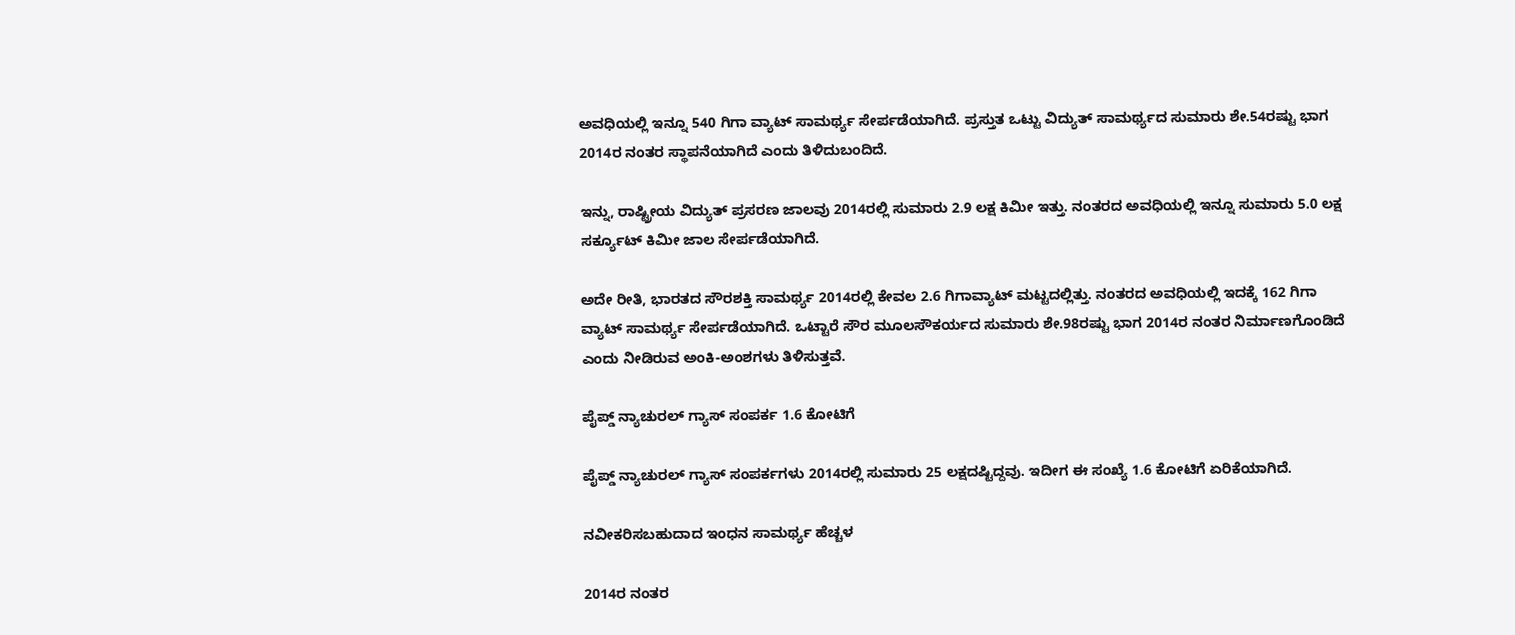ಅವಧಿಯಲ್ಲಿ ಇನ್ನೂ 540 ಗಿಗಾ ವ್ಯಾಟ್ ಸಾಮರ್ಥ್ಯ ಸೇರ್ಪಡೆಯಾಗಿದೆ. ಪ್ರಸ್ತುತ ಒಟ್ಟು ವಿದ್ಯುತ್ ಸಾಮರ್ಥ್ಯದ ಸುಮಾರು ಶೇ.54ರಷ್ಟು ಭಾಗ 2014ರ ನಂತರ ಸ್ಥಾಪನೆಯಾಗಿದೆ ಎಂದು ತಿಳಿದುಬಂದಿದೆ.

ಇನ್ನು, ರಾಷ್ಟ್ರೀಯ ವಿದ್ಯುತ್ ಪ್ರಸರಣ ಜಾಲವು 2014ರಲ್ಲಿ ಸುಮಾರು 2.9 ಲಕ್ಷ ಕಿಮೀ ಇತ್ತು. ನಂತರದ ಅವಧಿಯಲ್ಲಿ ಇನ್ನೂ ಸುಮಾರು 5.0 ಲಕ್ಷ ಸರ್ಕ್ಯೂಟ್ ಕಿಮೀ ಜಾಲ ಸೇರ್ಪಡೆಯಾಗಿದೆ.

ಅದೇ ರೀತಿ, ಭಾರತದ ಸೌರಶಕ್ತಿ ಸಾಮರ್ಥ್ಯ 2014ರಲ್ಲಿ ಕೇವಲ 2.6 ಗಿಗಾವ್ಯಾಟ್ ಮಟ್ಟದಲ್ಲಿತ್ತು. ನಂತರದ ಅವಧಿಯಲ್ಲಿ ಇದಕ್ಕೆ 162 ಗಿಗಾ ವ್ಯಾಟ್ ಸಾಮರ್ಥ್ಯ ಸೇರ್ಪಡೆಯಾಗಿದೆ. ಒಟ್ಟಾರೆ ಸೌರ ಮೂಲಸೌಕರ್ಯದ ಸುಮಾರು ಶೇ.98ರಷ್ಟು ಭಾಗ 2014ರ ನಂತರ ನಿರ್ಮಾಣಗೊಂಡಿದೆ ಎಂದು ನೀಡಿರುವ ಅಂಕಿ-ಅಂಶಗಳು ತಿಳಿಸುತ್ತವೆ.

ಪೈಪ್ಡ್ ನ್ಯಾಚುರಲ್ ಗ್ಯಾಸ್ ಸಂಪರ್ಕ 1.6 ಕೋಟಿಗೆ

ಪೈಪ್ಡ್ ನ್ಯಾಚುರಲ್ ಗ್ಯಾಸ್ ಸಂಪರ್ಕಗಳು 2014ರಲ್ಲಿ ಸುಮಾರು 25 ಲಕ್ಷದಷ್ಟಿದ್ದವು. ಇದೀಗ ಈ ಸಂಖ್ಯೆ 1.6 ಕೋಟಿಗೆ ಏರಿಕೆಯಾಗಿದೆ.

ನವೀಕರಿಸಬಹುದಾದ ಇಂಧನ ಸಾಮರ್ಥ್ಯ ಹೆಚ್ಚಳ

2014ರ ನಂತರ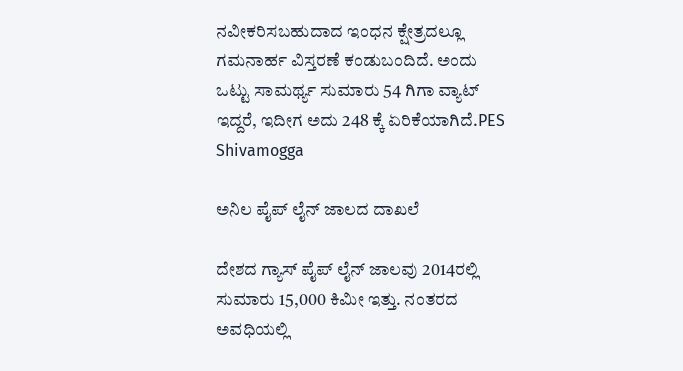ನವೀಕರಿಸಬಹುದಾದ ಇಂಧನ ಕ್ಷೇತ್ರದಲ್ಲೂ ಗಮನಾರ್ಹ ವಿಸ್ತರಣೆ ಕಂಡುಬಂದಿದೆ. ಅಂದು ಒಟ್ಟು ಸಾಮರ್ಥ್ಯ ಸುಮಾರು 54 ಗಿಗಾ ವ್ಯಾಟ್ ಇದ್ದರೆ, ಇದೀಗ ಅದು 248 ಕ್ಕೆ ಏರಿಕೆಯಾಗಿದೆ.PES Shivamogga

ಅನಿಲ ಪೈಪ್ ಲೈನ್ ಜಾಲದ ದಾಖಲೆ

ದೇಶದ ಗ್ಯಾಸ್ ಪೈಪ್ ಲೈನ್ ಜಾಲವು 2014ರಲ್ಲಿ ಸುಮಾರು 15,000 ಕಿಮೀ ಇತ್ತು. ನಂತರದ ಅವಧಿಯಲ್ಲಿ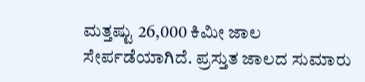ಮತ್ತಷ್ಟು 26,000 ಕಿಮೀ ಜಾಲ ಸೇರ್ಪಡೆಯಾಗಿದೆ. ಪ್ರಸ್ತುತ ಜಾಲದ ಸುಮಾರು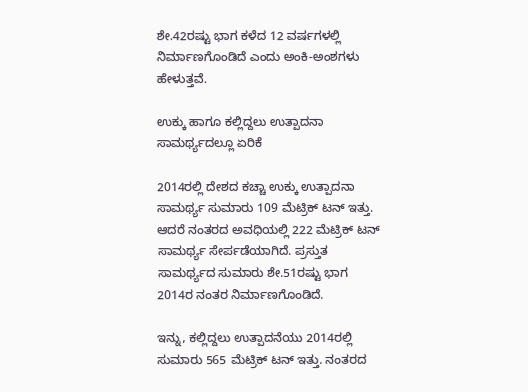ಶೇ.42ರಷ್ಟು ಭಾಗ ಕಳೆದ 12 ವರ್ಷಗಳಲ್ಲಿ ನಿರ್ಮಾಣಗೊಂಡಿದೆ ಎಂದು ಅಂಕಿ-ಅಂಶಗಳು ಹೇಳುತ್ತವೆ.

ಉಕ್ಕು ಹಾಗೂ ಕಲ್ಲಿದ್ದಲು ಉತ್ಪಾದನಾ ಸಾಮರ್ಥ್ಯದಲ್ಲೂ ಏರಿಕೆ

2014ರಲ್ಲಿ ದೇಶದ ಕಚ್ಚಾ ಉಕ್ಕು ಉತ್ಪಾದನಾ ಸಾಮರ್ಥ್ಯ ಸುಮಾರು 109 ಮೆಟ್ರಿಕ್ ಟನ್ ಇತ್ತು. ಆದರೆ ನಂತರದ ಅವಧಿಯಲ್ಲಿ 222 ಮೆಟ್ರಿಕ್ ಟನ್ ಸಾಮರ್ಥ್ಯ ಸೇರ್ಪಡೆಯಾಗಿದೆ. ಪ್ರಸ್ತುತ ಸಾಮರ್ಥ್ಯದ ಸುಮಾರು ಶೇ.51ರಷ್ಟು ಭಾಗ 2014ರ ನಂತರ ನಿರ್ಮಾಣಗೊಂಡಿದೆ.

ಇನ್ನು, ಕಲ್ಲಿದ್ದಲು ಉತ್ಪಾದನೆಯು 2014ರಲ್ಲಿ ಸುಮಾರು 565 ಮೆಟ್ರಿಕ್ ಟನ್ ಇತ್ತು. ನಂತರದ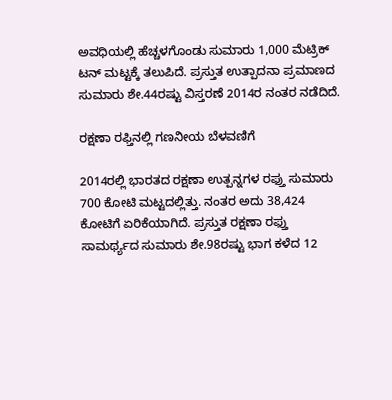ಅವಧಿಯಲ್ಲಿ ಹೆಚ್ಚಳಗೊಂಡು ಸುಮಾರು 1,000 ಮೆಟ್ರಿಕ್ ಟನ್ ಮಟ್ಟಕ್ಕೆ ತಲುಪಿದೆ. ಪ್ರಸ್ತುತ ಉತ್ಪಾದನಾ ಪ್ರಮಾಣದ ಸುಮಾರು ಶೇ.44ರಷ್ಟು ವಿಸ್ತರಣೆ 2014ರ ನಂತರ ನಡೆದಿದೆ.

ರಕ್ಷಣಾ ರಫ್ತಿನಲ್ಲಿ ಗಣನೀಯ ಬೆಳವಣಿಗೆ

2014ರಲ್ಲಿ ಭಾರತದ ರಕ್ಷಣಾ ಉತ್ಪನ್ನಗಳ ರಫ್ತು ಸುಮಾರು 700 ಕೋಟಿ ಮಟ್ಟದಲ್ಲಿತ್ತು. ನಂತರ ಅದು 38,424 ಕೋಟಿಗೆ ಏರಿಕೆಯಾಗಿದೆ. ಪ್ರಸ್ತುತ ರಕ್ಷಣಾ ರಫ್ತು ಸಾಮರ್ಥ್ಯದ ಸುಮಾರು ಶೇ.98ರಷ್ಟು ಭಾಗ ಕಳೆದ 12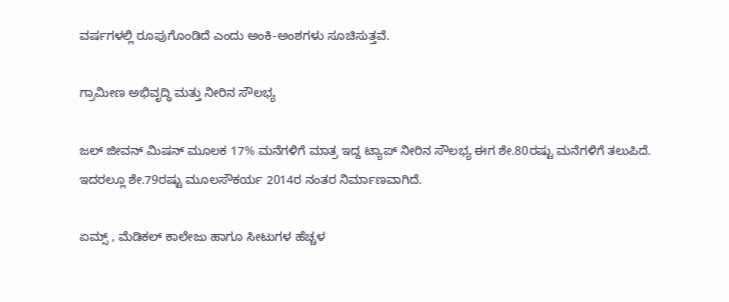ವರ್ಷಗಳಲ್ಲಿ ರೂಪುಗೊಂಡಿದೆ ಎಂದು ಅಂಕಿ-ಅಂಶಗಳು ಸೂಚಿಸುತ್ತವೆ.

ಗ್ರಾಮೀಣ ಅಭಿವೃದ್ಧಿ ಮತ್ತು ನೀರಿನ ಸೌಲಭ್ಯ

ಜಲ್ ಜೀವನ್ ಮಿಷನ್ ಮೂಲಕ 17% ಮನೆಗಳಿಗೆ ಮಾತ್ರ ಇದ್ದ ಟ್ಯಾಪ್ ನೀರಿನ ಸೌಲಭ್ಯ ಈಗ ಶೇ.80ರಷ್ಟು ಮನೆಗಳಿಗೆ ತಲುಪಿದೆ.
ಇದರಲ್ಲೂ ಶೇ.79ರಷ್ಟು ಮೂಲಸೌಕರ್ಯ 2014ರ ನಂತರ ನಿರ್ಮಾಣವಾಗಿದೆ.

ಏಮ್ಸ್ , ಮೆಡಿಕಲ್ ಕಾಲೇಜು ಹಾಗೂ ಸೀಟುಗಳ ಹೆಚ್ಚಳ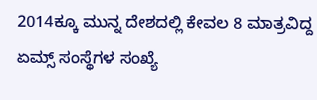2014ಕ್ಕೂ ಮುನ್ನ ದೇಶದಲ್ಲಿ ಕೇವಲ 8 ಮಾತ್ರವಿದ್ದ ಏಮ್ಸ್ ಸಂಸ್ಥೆಗಳ ಸಂಖ್ಯೆ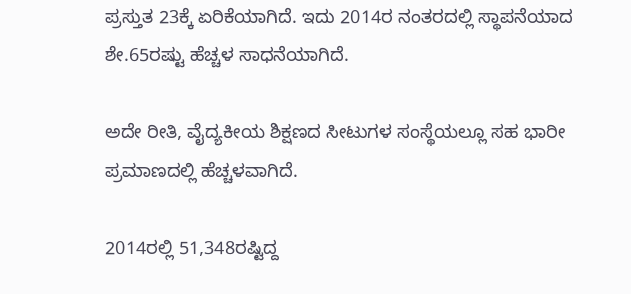ಪ್ರಸ್ತುತ 23ಕ್ಕೆ ಏರಿಕೆಯಾಗಿದೆ. ಇದು 2014ರ ನಂತರದಲ್ಲಿ ಸ್ಥಾಪನೆಯಾದ ಶೇ.65ರಷ್ಟು ಹೆಚ್ಚಳ ಸಾಧನೆಯಾಗಿದೆ.

ಅದೇ ರೀತಿ, ವೈದ್ಯಕೀಯ ಶಿಕ್ಷಣದ ಸೀಟುಗಳ ಸಂಸ್ಥೆಯಲ್ಲೂ ಸಹ ಭಾರೀ ಪ್ರಮಾಣದಲ್ಲಿ ಹೆಚ್ಚಳವಾಗಿದೆ.

2014ರಲ್ಲಿ 51,348ರಷ್ಟಿದ್ದ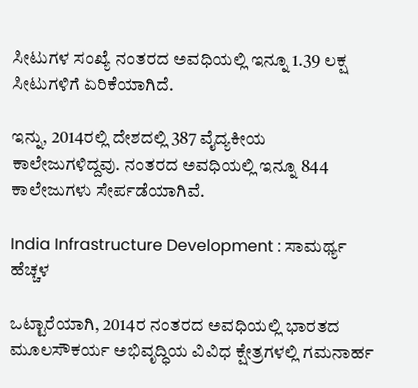ಸೀಟುಗಳ ಸಂಖ್ಯೆ ನಂತರದ ಅವಧಿಯಲ್ಲಿ ಇನ್ನೂ 1.39 ಲಕ್ಷ ಸೀಟುಗಳಿಗೆ ಏರಿಕೆಯಾಗಿದೆ.

ಇನ್ನು, 2014ರಲ್ಲಿ ದೇಶದಲ್ಲಿ 387 ವೈದ್ಯಕೀಯ ಕಾಲೇಜುಗಳಿದ್ದವು. ನಂತರದ ಅವಧಿಯಲ್ಲಿ ಇನ್ನೂ 844 ಕಾಲೇಜುಗಳು ಸೇರ್ಪಡೆಯಾಗಿವೆ.

India Infrastructure Development : ಸಾಮರ್ಥ್ಯ ಹೆಚ್ಚಳ

ಒಟ್ಟಾರೆಯಾಗಿ, 2014ರ ನಂತರದ ಅವಧಿಯಲ್ಲಿ ಭಾರತದ ಮೂಲಸೌಕರ್ಯ ಅಭಿವೃದ್ಧಿಯ ವಿವಿಧ ಕ್ಷೇತ್ರಗಳಲ್ಲಿ ಗಮನಾರ್ಹ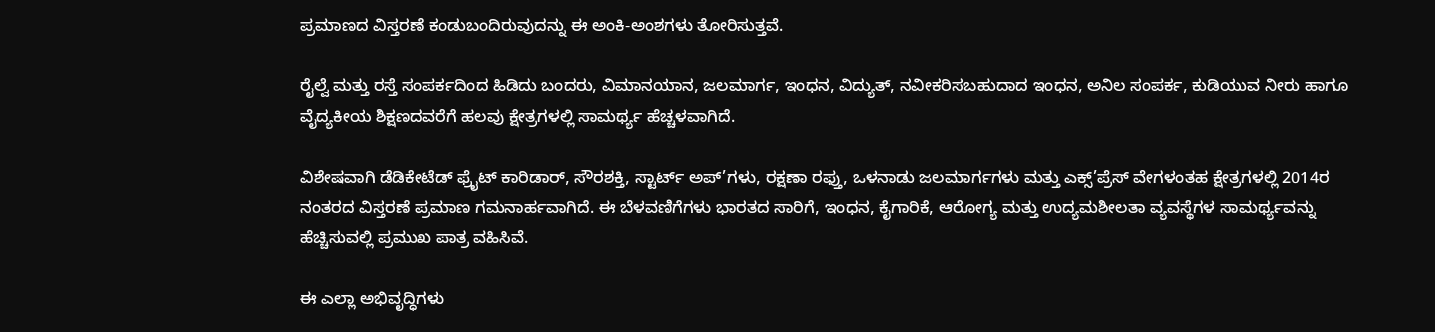ಪ್ರಮಾಣದ ವಿಸ್ತರಣೆ ಕಂಡುಬಂದಿರುವುದನ್ನು ಈ ಅಂಕಿ-ಅಂಶಗಳು ತೋರಿಸುತ್ತವೆ.

ರೈಲ್ವೆ ಮತ್ತು ರಸ್ತೆ ಸಂಪರ್ಕದಿಂದ ಹಿಡಿದು ಬಂದರು, ವಿಮಾನಯಾನ, ಜಲಮಾರ್ಗ, ಇಂಧನ, ವಿದ್ಯುತ್, ನವೀಕರಿಸಬಹುದಾದ ಇಂಧನ, ಅನಿಲ ಸಂಪರ್ಕ, ಕುಡಿಯುವ ನೀರು ಹಾಗೂ ವೈದ್ಯಕೀಯ ಶಿಕ್ಷಣದವರೆಗೆ ಹಲವು ಕ್ಷೇತ್ರಗಳಲ್ಲಿ ಸಾಮರ್ಥ್ಯ ಹೆಚ್ಚಳವಾಗಿದೆ.

ವಿಶೇಷವಾಗಿ ಡೆಡಿಕೇಟೆಡ್ ಫ್ರೈಟ್ ಕಾರಿಡಾರ್, ಸೌರಶಕ್ತಿ, ಸ್ಟಾರ್ಟ್ ಅಪ್’ಗಳು, ರಕ್ಷಣಾ ರಫ್ತು, ಒಳನಾಡು ಜಲಮಾರ್ಗಗಳು ಮತ್ತು ಎಕ್ಸ್’ಪ್ರೆಸ್ ವೇಗಳಂತಹ ಕ್ಷೇತ್ರಗಳಲ್ಲಿ 2014ರ ನಂತರದ ವಿಸ್ತರಣೆ ಪ್ರಮಾಣ ಗಮನಾರ್ಹವಾಗಿದೆ. ಈ ಬೆಳವಣಿಗೆಗಳು ಭಾರತದ ಸಾರಿಗೆ, ಇಂಧನ, ಕೈಗಾರಿಕೆ, ಆರೋಗ್ಯ ಮತ್ತು ಉದ್ಯಮಶೀಲತಾ ವ್ಯವಸ್ಥೆಗಳ ಸಾಮರ್ಥ್ಯವನ್ನು ಹೆಚ್ಚಿಸುವಲ್ಲಿ ಪ್ರಮುಖ ಪಾತ್ರ ವಹಿಸಿವೆ.

ಈ ಎಲ್ಲಾ ಅಭಿವೃದ್ಧಿಗಳು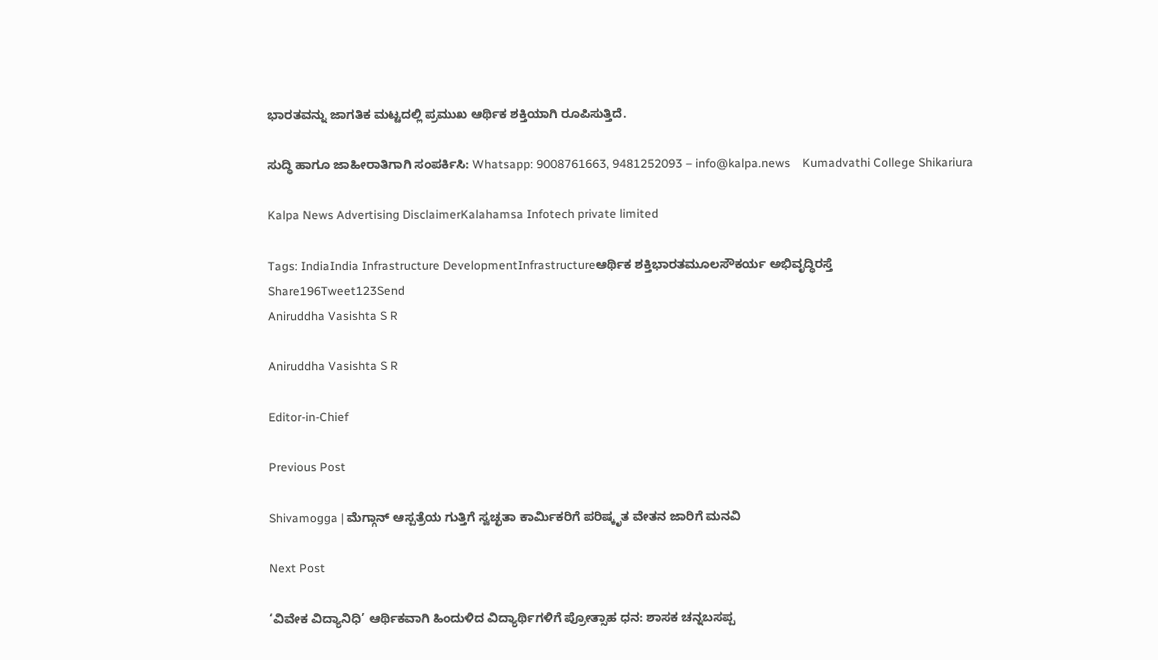ಭಾರತವನ್ನು ಜಾಗತಿಕ ಮಟ್ಟದಲ್ಲಿ ಪ್ರಮುಖ ಆರ್ಥಿಕ ಶಕ್ತಿಯಾಗಿ ರೂಪಿಸುತ್ತಿದೆ.

ಸುದ್ಧಿ ಹಾಗೂ ಜಾಹೀರಾತಿಗಾಗಿ ಸಂಪರ್ಕಿಸಿ: Whatsapp: 9008761663, 9481252093 – info@kalpa.news    Kumadvathi College Shikariura

Kalpa News Advertising DisclaimerKalahamsa Infotech private limited

Tags: IndiaIndia Infrastructure DevelopmentInfrastructureಆರ್ಥಿಕ ಶಕ್ತಿಭಾರತಮೂಲಸೌಕರ್ಯ ಅಭಿವೃದ್ಧಿರಸ್ತೆ
Share196Tweet123Send
Aniruddha Vasishta S R

Aniruddha Vasishta S R

Editor-in-Chief

Previous Post

Shivamogga | ಮೆಗ್ಗಾನ್ ಆಸ್ಪತ್ರೆಯ ಗುತ್ತಿಗೆ ಸ್ವಚ್ಛತಾ ಕಾರ್ಮಿಕರಿಗೆ ಪರಿಷ್ಕೃತ ವೇತನ ಜಾರಿಗೆ ಮನವಿ

Next Post

‘ವಿವೇಕ ವಿದ್ಯಾನಿಧಿ’ ಆರ್ಥಿಕವಾಗಿ ಹಿಂದುಳಿದ ವಿದ್ಯಾರ್ಥಿಗಳಿಗೆ ಪ್ರೋತ್ಸಾಹ ಧನ: ಶಾಸಕ ಚನ್ನಬಸಪ್ಪ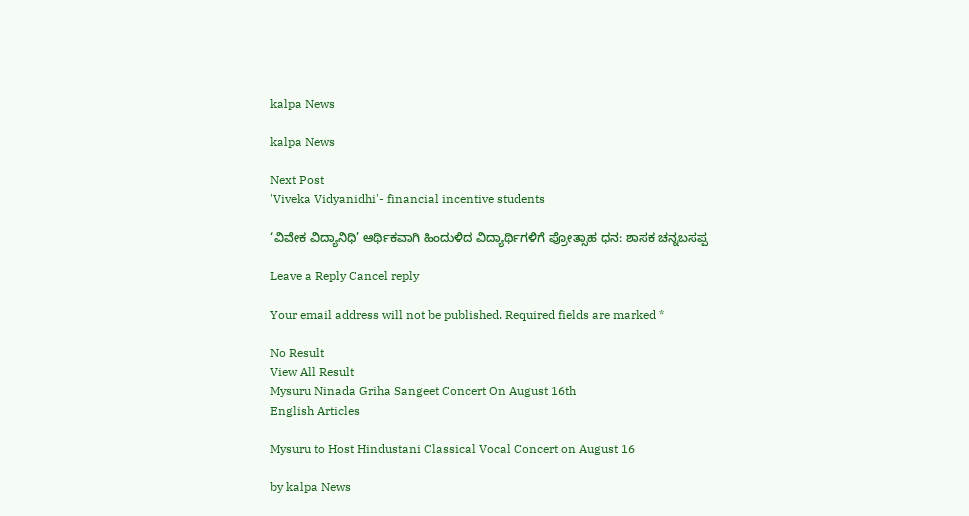kalpa News

kalpa News

Next Post
'Viveka Vidyanidhi'- financial incentive students

‘ವಿವೇಕ ವಿದ್ಯಾನಿಧಿ’ ಆರ್ಥಿಕವಾಗಿ ಹಿಂದುಳಿದ ವಿದ್ಯಾರ್ಥಿಗಳಿಗೆ ಪ್ರೋತ್ಸಾಹ ಧನ: ಶಾಸಕ ಚನ್ನಬಸಪ್ಪ

Leave a Reply Cancel reply

Your email address will not be published. Required fields are marked *

No Result
View All Result
Mysuru Ninada Griha Sangeet Concert On August 16th
English Articles

Mysuru to Host Hindustani Classical Vocal Concert on August 16

by kalpa News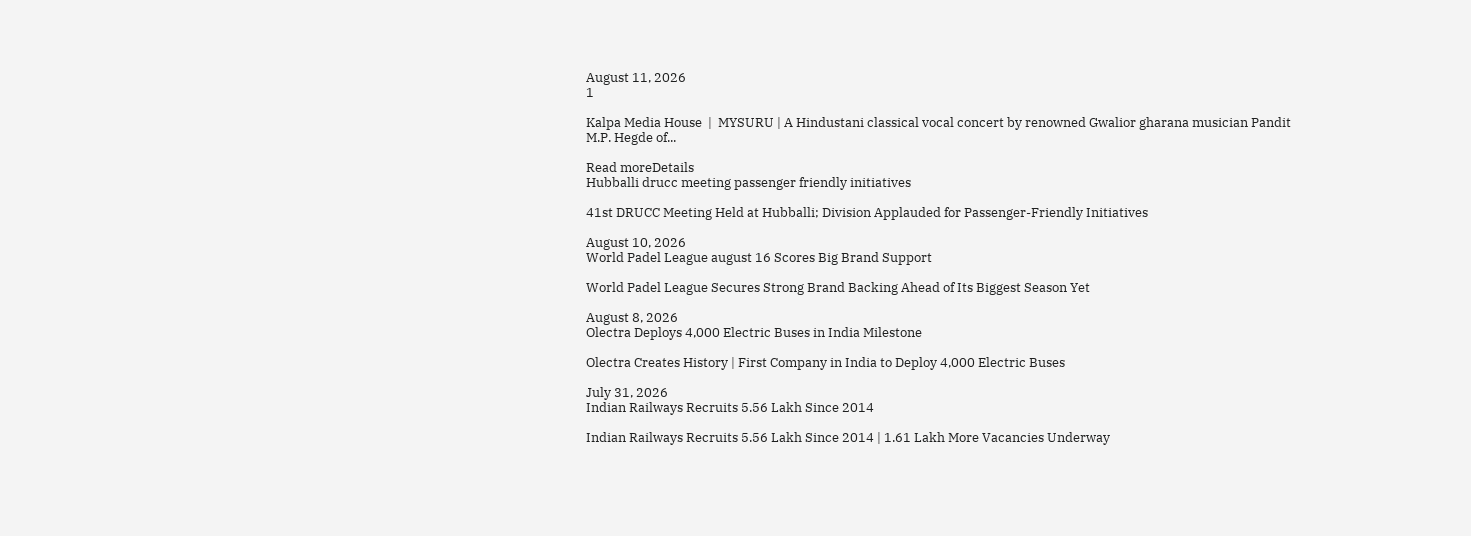August 11, 2026
1

Kalpa Media House  |  MYSURU | A Hindustani classical vocal concert by renowned Gwalior gharana musician Pandit M.P. Hegde of...

Read moreDetails
Hubballi drucc meeting passenger friendly initiatives

41st DRUCC Meeting Held at Hubballi; Division Applauded for Passenger-Friendly Initiatives

August 10, 2026
World Padel League august 16 Scores Big Brand Support

World Padel League Secures Strong Brand Backing Ahead of Its Biggest Season Yet

August 8, 2026
Olectra Deploys 4,000 Electric Buses in India Milestone

Olectra Creates History | First Company in India to Deploy 4,000 Electric Buses

July 31, 2026
Indian Railways Recruits 5.56 Lakh Since 2014

Indian Railways Recruits 5.56 Lakh Since 2014 | 1.61 Lakh More Vacancies Underway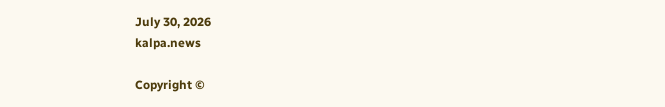July 30, 2026
kalpa.news

Copyright ©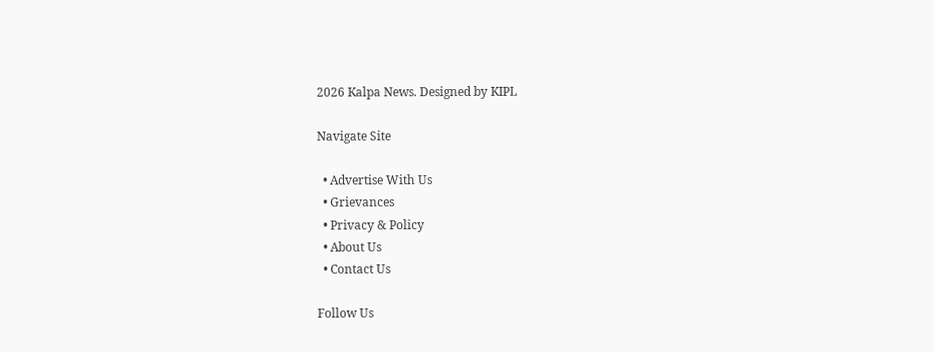2026 Kalpa News. Designed by KIPL

Navigate Site

  • Advertise With Us
  • Grievances
  • Privacy & Policy
  • About Us
  • Contact Us

Follow Us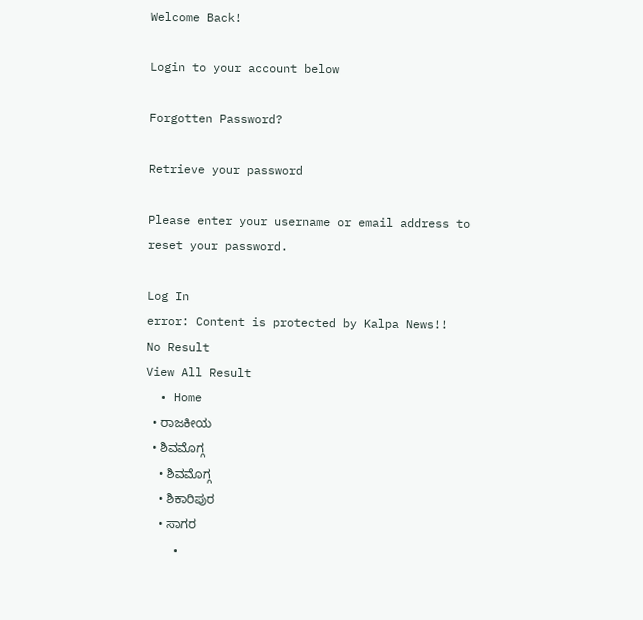Welcome Back!

Login to your account below

Forgotten Password?

Retrieve your password

Please enter your username or email address to reset your password.

Log In
error: Content is protected by Kalpa News!!
No Result
View All Result
  • Home
  • ರಾಜಕೀಯ
  • ಶಿವಮೊಗ್ಗ
    • ಶಿವಮೊಗ್ಗ
    • ಶಿಕಾರಿಪುರ
    • ಸಾಗರ
    •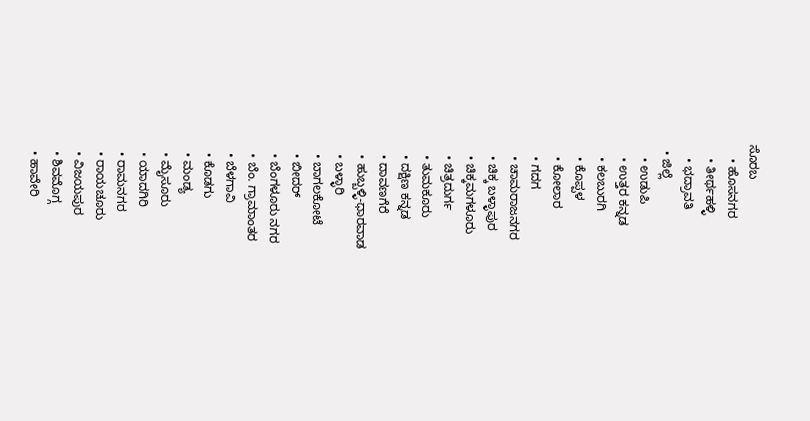ಸೊರಬ
    • ಹೊಸನಗರ
    • ತೀರ್ಥಹಳ್ಳಿ
    • ಭದ್ರಾವತಿ
  • ಜಿಲ್ಲೆ
    • ಉಡುಪಿ
    • ಉತ್ತರ ಕನ್ನಡ
    • ಕಲಬುರಗಿ
    • ಕೊಪ್ಪಳ
    • ಕೋಲಾರ
    • ಗದಗ
    • ಚಾಮರಾಜನಗರ
    • ಚಿಕ್ಕ ಬಳ್ಳಾಪುರ
    • ಚಿಕ್ಕಮಗಳೂರು
    • ಚಿತ್ರದುರ್ಗ
    • ತುಮಕೂರು
    • ದಕ್ಷಿಣ ಕನ್ನಡ
    • ದಾವಣಗೆರೆ
    • ಹುಬ್ಬಳ್ಳಿ-ಧಾರವಾಡ
    • ಬಳ್ಳಾರಿ
    • ಬಾಗಲಕೋಟೆ
    • ಬೀದರ್
    • ಬೆಂಗಳೂರು ನಗರ
    • ಬೆಂ. ಗ್ರಾಮಾಂತರ
    • ಬೆಳಗಾವಿ
    • ಕೊಡಗು
    • ಮಂಡ್ಯ
    • ಮೈಸೂರು
    • ಯಾದಗಿರಿ
    • ರಾಮನಗರ
    • ರಾಯಚೂರು
    • ವಿಜಯಪುರ
    • ಶಿವಮೊಗ್ಗ
    • ಹಾವೇರಿ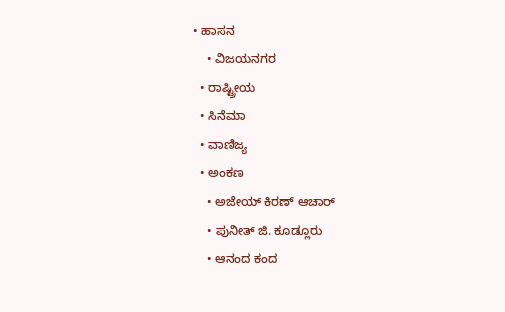• ಹಾಸನ
    • ವಿಜಯನಗರ
  • ರಾಷ್ಟ್ರೀಯ
  • ಸಿನೆಮಾ
  • ವಾಣಿಜ್ಯ
  • ಅಂಕಣ
    • ಅಜೇಯ್ ಕಿರಣ್ ಆಚಾರ್
    • ಪುನೀತ್ ಜಿ. ಕೂಡ್ಲೂರು
    • ಆನಂದ ಕಂದ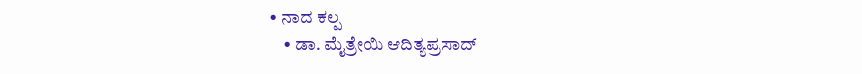• ನಾದ ಕಲ್ಪ
    • ಡಾ. ಮೈತ್ರೇಯಿ ಆದಿತ್ಯಪ್ರಸಾದ್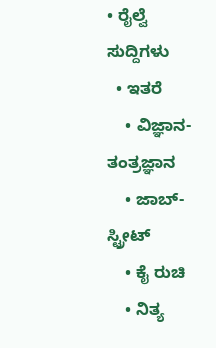• ರೈಲ್ವೆ ಸುದ್ದಿಗಳು
  • ಇತರೆ
    • ವಿಜ್ಞಾನ-ತಂತ್ರಜ್ಞಾನ
    • ಜಾಬ್-ಸ್ಟ್ರೀಟ್
    • ಕೈ ರುಚಿ
    • ನಿತ್ಯ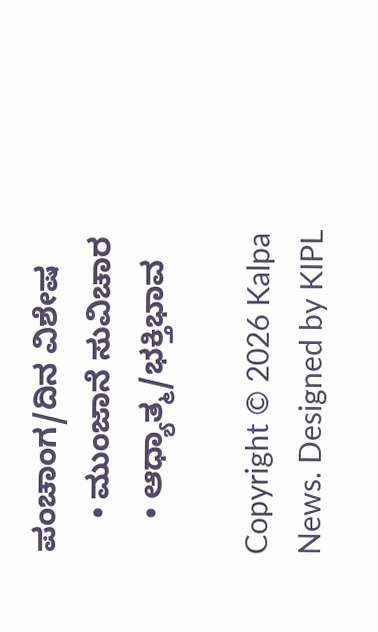ಪಂಚಾಂಗ/ದಿನ ವಿಶೇಷ
    • ಮುಂಜಾನೆ ಸುವಿಚಾರ
    • ಆಧ್ಯಾತ್ಮ/ಭಕ್ತಿಭಾವ

Copyright © 2026 Kalpa News. Designed by KIPL